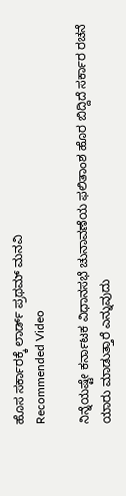ಹೊಸ ಸರ್ಕಾರಕ್ಕೆ ಲಾರ್ಡ್ ಪ್ರಥಮ್ ಮನವಿ
Recommended Video

ನಿನ್ನೆಯಷ್ಟೇ ಕರ್ನಾಟಕ ವಿಧಾನಸಭೆ ಚುನಾವಣೆಯ ಫಲಿತಾಂಶ ಹೊರ ಬಿದ್ದಿದೆ ಸರ್ಕಾರ ರಚನೆ ಯಾರು ಮಾಡುತ್ತಾರೆ ಎನ್ನುವುದು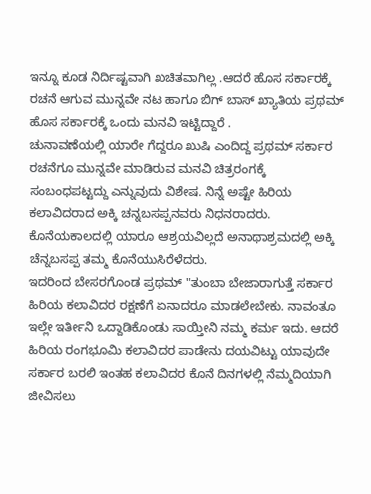ಇನ್ನೂ ಕೂಡ ನಿರ್ದಿಷ್ಟವಾಗಿ ಖಚಿತವಾಗಿಲ್ಲ .ಆದರೆ ಹೊಸ ಸರ್ಕಾರಕ್ಕೆ ರಚನೆ ಆಗುವ ಮುನ್ನವೇ ನಟ ಹಾಗೂ ಬಿಗ್ ಬಾಸ್ ಖ್ಯಾತಿಯ ಪ್ರಥಮ್ ಹೊಸ ಸರ್ಕಾರಕ್ಕೆ ಒಂದು ಮನವಿ ಇಟ್ಟಿದ್ದಾರೆ .
ಚುನಾವಣೆಯಲ್ಲಿ ಯಾರೇ ಗೆದ್ದರೂ ಖುಷಿ ಎಂದಿದ್ದ ಪ್ರಥಮ್ ಸರ್ಕಾರ ರಚನೆಗೂ ಮುನ್ನವೇ ಮಾಡಿರುವ ಮನವಿ ಚಿತ್ರರಂಗಕ್ಕೆ ಸಂಬಂಧಪಟ್ಟದ್ದು ಎನ್ನುವುದು ವಿಶೇಷ. ನಿನ್ನೆ ಅಷ್ಟೇ ಹಿರಿಯ ಕಲಾವಿದರಾದ ಅಕ್ಕಿ ಚನ್ನಬಸಪ್ಪನವರು ನಿಧನರಾದರು. ಕೊನೆಯಕಾಲದಲ್ಲಿ ಯಾರೂ ಆಶ್ರಯವಿಲ್ಲದೆ ಅನಾಥಾಶ್ರಮದಲ್ಲಿ ಅಕ್ಕಿ ಚೆನ್ನಬಸಪ್ಪ ತಮ್ಮ ಕೊನೆಯುಸಿರೆಳೆದರು.
ಇದರಿಂದ ಬೇಸರಗೊಂಡ ಪ್ರಥಮ್ "ತುಂಬಾ ಬೇಜಾರಾಗುತ್ತೆ ಸರ್ಕಾರ ಹಿರಿಯ ಕಲಾವಿದರ ರಕ್ಷಣೆಗೆ ಏನಾದರೂ ಮಾಡಲೇಬೇಕು. ನಾವಂತೂ ಇಲ್ಲೇ ಇರ್ತೀನಿ ಒದ್ದಾಡಿಕೊಂಡು ಸಾಯ್ತೀನಿ ನಮ್ಮ ಕರ್ಮ ಇದು. ಆದರೆ ಹಿರಿಯ ರಂಗಭೂಮಿ ಕಲಾವಿದರ ಪಾಡೇನು ದಯವಿಟ್ಟು ಯಾವುದೇ ಸರ್ಕಾರ ಬರಲಿ ಇಂತಹ ಕಲಾವಿದರ ಕೊನೆ ದಿನಗಳಲ್ಲಿ ನೆಮ್ಮದಿಯಾಗಿ ಜೀವಿಸಲು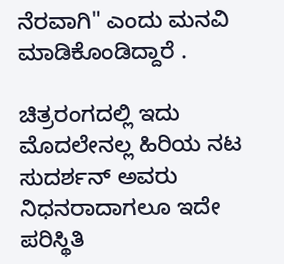ನೆರವಾಗಿ" ಎಂದು ಮನವಿ ಮಾಡಿಕೊಂಡಿದ್ದಾರೆ .

ಚಿತ್ರರಂಗದಲ್ಲಿ ಇದು ಮೊದಲೇನಲ್ಲ ಹಿರಿಯ ನಟ ಸುದರ್ಶನ್ ಅವರು ನಿಧನರಾದಾಗಲೂ ಇದೇ ಪರಿಸ್ಥಿತಿ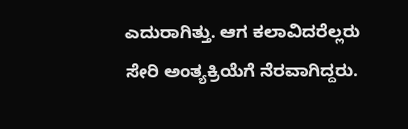ಎದುರಾಗಿತ್ತು. ಆಗ ಕಲಾವಿದರೆಲ್ಲರು ಸೇರಿ ಅಂತ್ಯಕ್ರಿಯೆಗೆ ನೆರವಾಗಿದ್ದರು.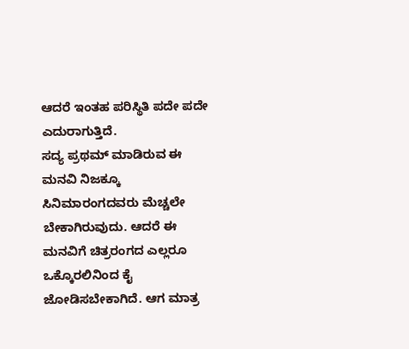ಆದರೆ ಇಂತಹ ಪರಿಸ್ಥಿತಿ ಪದೇ ಪದೇ ಎದುರಾಗುತ್ತಿದೆ.
ಸದ್ಯ ಪ್ರಥಮ್ ಮಾಡಿರುವ ಈ ಮನವಿ ನಿಜಕ್ಕೂ ಸಿನಿಮಾರಂಗದವರು ಮೆಚ್ಚಲೇ ಬೇಕಾಗಿರುವುದು. ಆದರೆ ಈ ಮನವಿಗೆ ಚಿತ್ರರಂಗದ ಎಲ್ಲರೂ ಒಕ್ಕೊರಲಿನಿಂದ ಕೈ ಜೋಡಿಸಬೇಕಾಗಿದೆ. ಆಗ ಮಾತ್ರ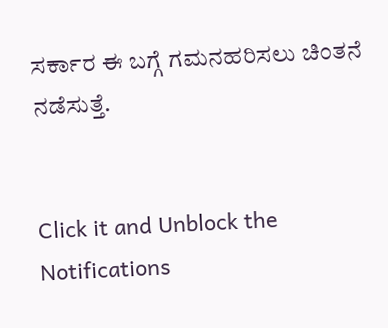ಸರ್ಕಾರ ಈ ಬಗ್ಗೆ ಗಮನಹರಿಸಲು ಚಿಂತನೆ ನಡೆಸುತ್ತೆ.


Click it and Unblock the Notifications